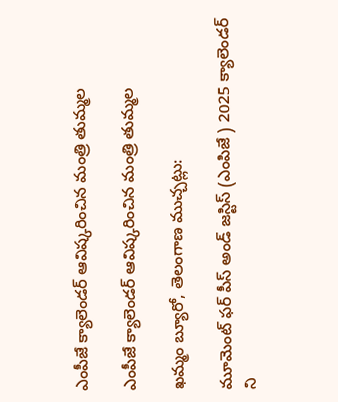ఎంపీజే క్యాలెండర్ ఆవిష్కరించిన మంత్రి తుమ్మల

ఎంపీజే క్యాలెండర్ ఆవిష్కరించిన మంత్రి తుమ్మల

ఖమ్మం బ్యూరో, తెలంగాణ ముచ్చట్లు:

మూమెంట్ ఫర్ పీస్ అండ్ జస్టిస్ (ఎంపిజే ) 2025 క్యాలెండర్ ని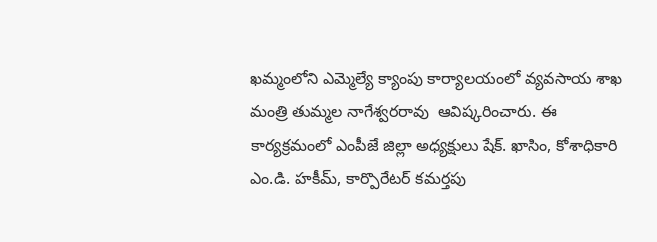ఖమ్మంలోని ఎమ్మెల్యే క్యాంపు కార్యాలయంలో వ్యవసాయ శాఖ మంత్రి తుమ్మల నాగేశ్వరరావు  ఆవిష్కరించారు. ఈ కార్యక్రమంలో ఎంపీజే జిల్లా అధ్యక్షులు షేక్. ఖాసిం, కోశాధికారి ఎం.డి. హకీమ్, కార్పొరేటర్ కమర్తపు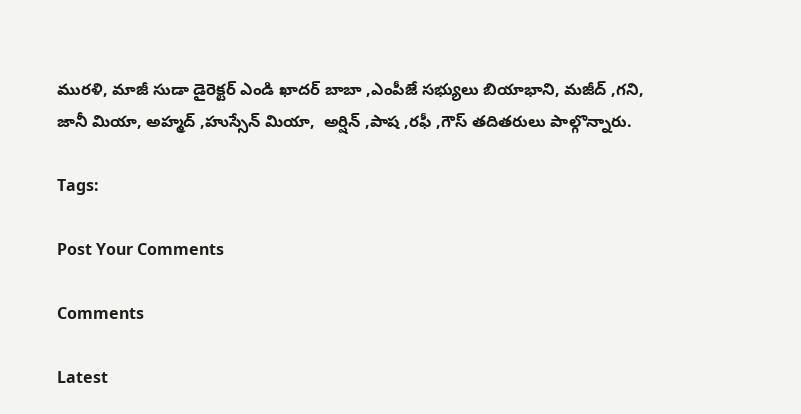మురళి, మాజీ సుడా డైరెక్టర్ ఎండి ఖాదర్ బాబా ,ఎంపీజే సభ్యులు బియాభాని, మజీద్ ,గని, జానీ మియా, అహ్మద్ ,హుస్సేన్ మియా,  అర్షిన్ ,పాష ,రఫీ ,గౌస్ తదితరులు పాల్గొన్నారు.

Tags:

Post Your Comments

Comments

Latest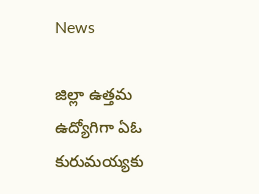News

జిల్లా ఉత్తమ ఉద్యోగిగా ఏఓ కురుమయ్యకు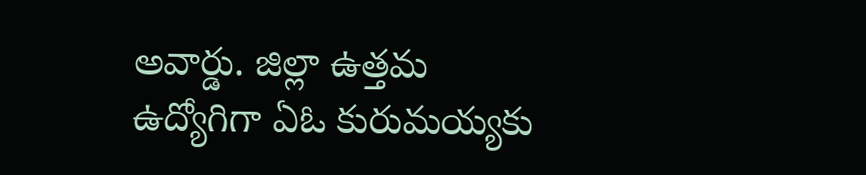అవార్డు. జిల్లా ఉత్తమ ఉద్యోగిగా ఏఓ కురుమయ్యకు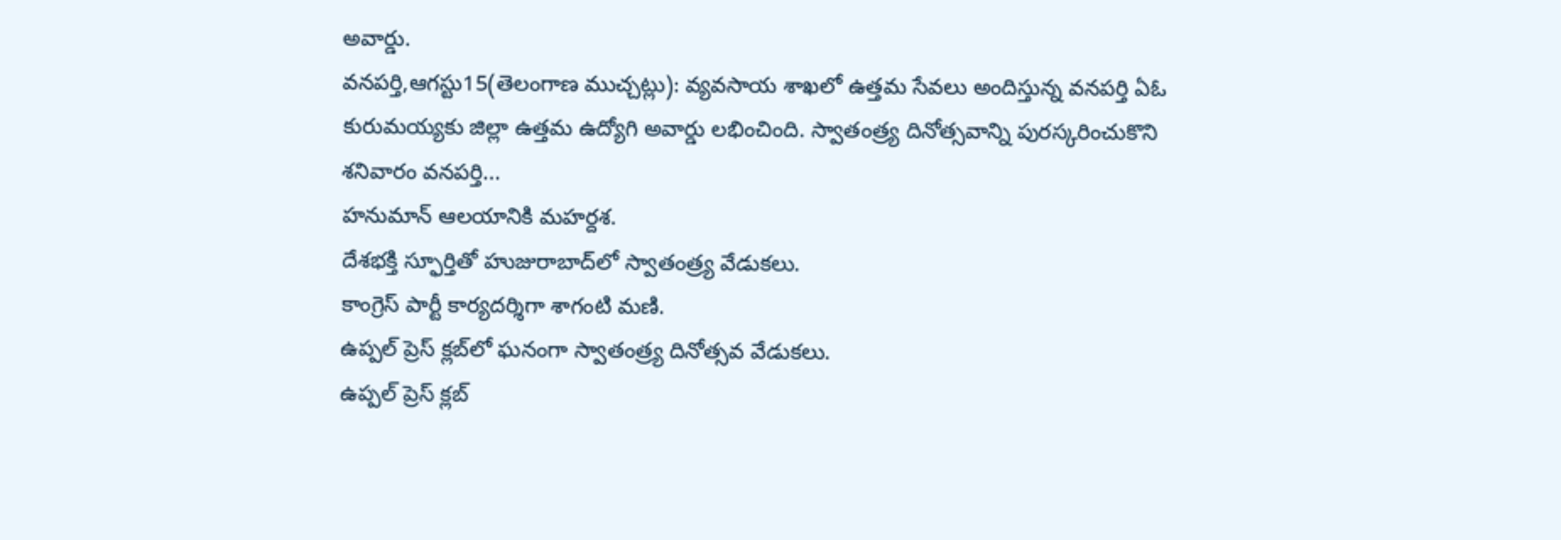అవార్డు.
వనపర్తి,ఆగస్టు15(తెలంగాణ ముచ్చట్లు): వ్యవసాయ శాఖలో ఉత్తమ సేవలు అందిస్తున్న వనపర్తి ఏఓ కురుమయ్యకు జిల్లా ఉత్తమ ఉద్యోగి అవార్డు లభించింది. స్వాతంత్ర్య దినోత్సవాన్ని పురస్కరించుకొని శనివారం వనపర్తి...
హనుమాన్ ఆలయానికి మహర్దశ.
దేశభక్తి స్ఫూర్తితో హుజురాబాద్‌లో స్వాతంత్ర్య వేడుకలు.
కాంగ్రెస్ పార్టీ కార్యదర్శిగా శాగంటి మణి.
ఉప్పల్ ప్రెస్ క్లబ్‌లో ఘనంగా స్వాతంత్ర్య దినోత్సవ వేడుకలు.
ఉప్పల్ ప్రెస్ క్లబ్‌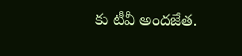కు టీవీ అందజేత.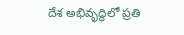దేశ అభివృద్ధిలో ప్రతి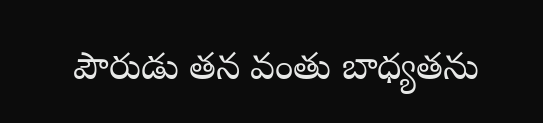పౌరుడు తన వంతు బాధ్యతను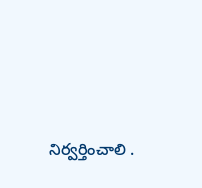నిర్వర్తించాలి .